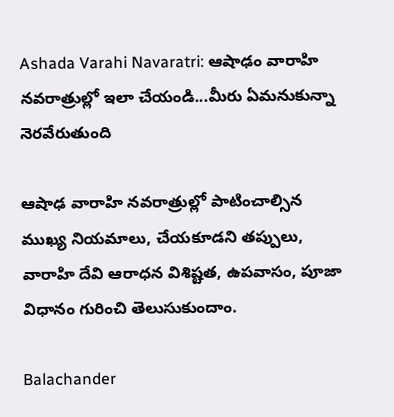Ashada Varahi Navaratri: ఆషాఢం వారాహి నవరాత్రుల్లో ఇలా చేయండి...మీరు ఏమనుకున్నా నెరవేరుతుంది

ఆషాఢ వారాహి నవరాత్రుల్లో పాటించాల్సిన ముఖ్య నియమాలు, చేయకూడని తప్పులు, వారాహి దేవి ఆరాధన విశిష్టత, ఉపవాసం, పూజా విధానం గురించి తెలుసుకుందాం.

Balachander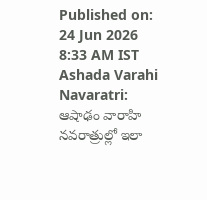Published on: 24 Jun 2026 8:33 AM IST
Ashada Varahi Navaratri: ఆషాఢం వారాహి నవరాత్రుల్లో ఇలా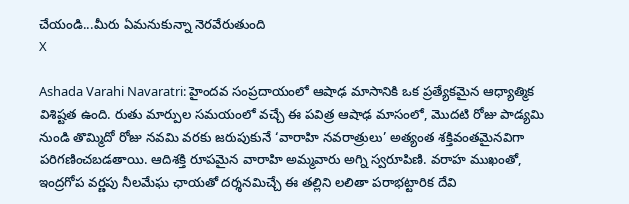చేయండి...మీరు ఏమనుకున్నా నెరవేరుతుంది
X

Ashada Varahi Navaratri: హైందవ సంప్రదాయంలో ఆషాఢ మాసానికి ఒక ప్రత్యేకమైన ఆధ్యాత్మిక విశిష్టత ఉంది. రుతు మార్పుల సమయంలో వచ్చే ఈ పవిత్ర ఆషాఢ మాసంలో, మొదటి రోజు పాడ్యమి నుండి తొమ్మిదో రోజు నవమి వరకు జరుపుకునే ‘వారాహి నవరాత్రులు’ అత్యంత శక్తివంతమైనవిగా పరిగణించబడతాయి. ఆదిశక్తి రూపమైన వారాహి అమ్మవారు అగ్ని స్వరూపిణి. వరాహ ముఖంతో, ఇంద్రగోప వర్ణపు నీలమేఘ ఛాయతో దర్శనమిచ్చే ఈ తల్లిని లలితా పరాభట్టారిక దేవి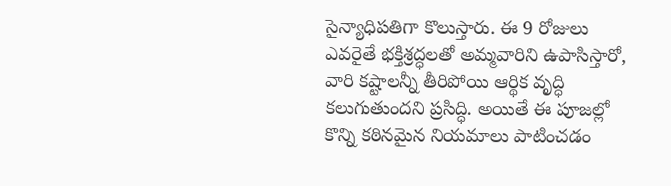సైన్యాధిపతిగా కొలుస్తారు. ఈ 9 రోజులు ఎవరైతే భక్తిశ్రద్ధలతో అమ్మవారిని ఉపాసిస్తారో, వారి కష్టాలన్నీ తీరిపోయి ఆర్థిక వృద్ధి కలుగుతుందని ప్రసిద్ధి. అయితే ఈ పూజల్లో కొన్ని కఠినమైన నియమాలు పాటించడం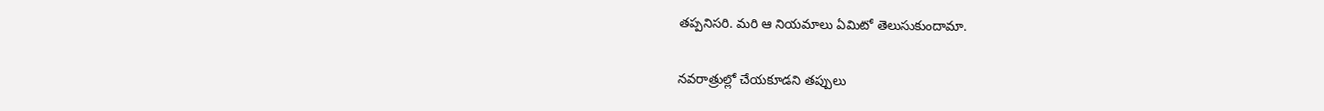తప్పనిసరి. మరి ఆ నియమాలు ఏమిటో తెలుసుకుందామా.

నవరాత్రుల్లో చేయకూడని తప్పులు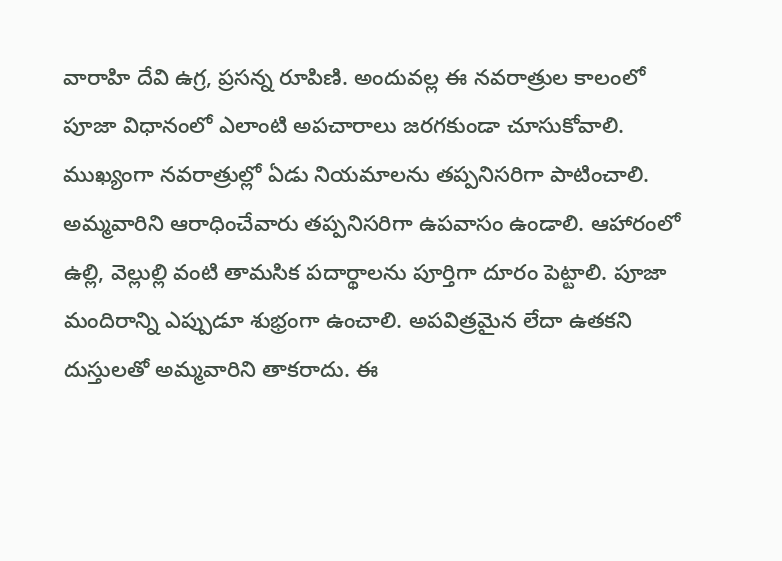వారాహి దేవి ఉగ్ర, ప్రసన్న రూపిణి. అందువల్ల ఈ నవరాత్రుల కాలంలో పూజా విధానంలో ఎలాంటి అపచారాలు జరగకుండా చూసుకోవాలి. ముఖ్యంగా నవరాత్రుల్లో ఏడు నియమాలను తప్పనిసరిగా పాటించాలి. అమ్మవారిని ఆరాధించేవారు తప్పనిసరిగా ఉపవాసం ఉండాలి. ఆహారంలో ఉల్లి, వెల్లుల్లి వంటి తామసిక పదార్థాలను పూర్తిగా దూరం పెట్టాలి. పూజా మందిరాన్ని ఎప్పుడూ శుభ్రంగా ఉంచాలి. అపవిత్రమైన లేదా ఉతకని దుస్తులతో అమ్మవారిని తాకరాదు. ఈ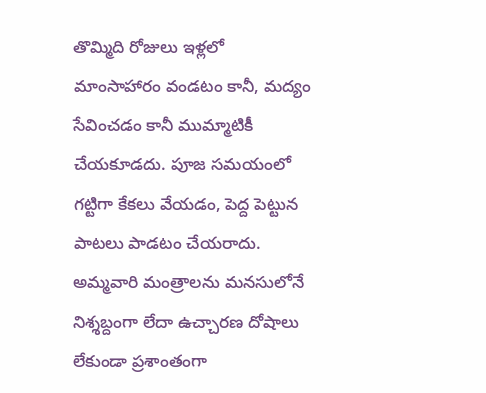తొమ్మిది రోజులు ఇళ్లలో మాంసాహారం వండటం కానీ, మద్యం సేవించడం కానీ ముమ్మాటికీ చేయకూడదు. పూజ సమయంలో గట్టిగా కేకలు వేయడం, పెద్ద పెట్టున పాటలు పాడటం చేయరాదు. అమ్మవారి మంత్రాలను మనసులోనే నిశ్శబ్దంగా లేదా ఉచ్చారణ దోషాలు లేకుండా ప్రశాంతంగా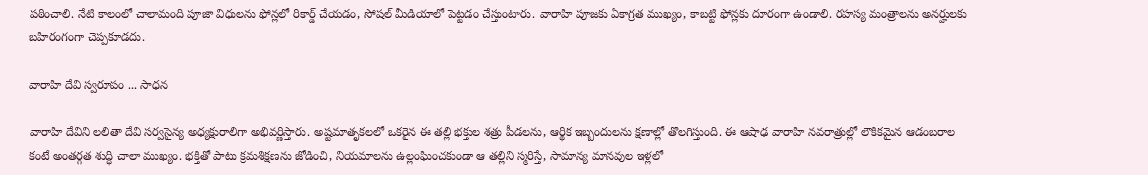పఠించాలి. నేటి కాలంలో చాలామంది పూజా విధులను ఫోన్లలో రికార్డ్ చేయడం, సోషల్ మీడియాలో పెట్టడం చేస్తుంటారు. వారాహి పూజకు ఏకాగ్రత ముఖ్యం, కాబట్టి ఫోన్లకు దూరంగా ఉండాలి. రహస్య మంత్రాలను అనర్హులకు బహిరంగంగా చెప్పకూడదు.

వారాహి దేవి స్వరూపం ... సాధన

వారాహి దేవిని లలితా దేవి సర్వసైన్య అధ్యక్షురాలిగా అభివర్ణిస్తారు. అష్టమాతృకలలో ఒకరైన ఈ తల్లి భక్తుల శత్రు పీడలను, ఆర్థిక ఇబ్బందులను క్షణాల్లో తొలగిస్తుంది. ఈ ఆషాఢ వారాహి నవరాత్రుల్లో లౌకికమైన ఆడంబరాల కంటే అంతర్గత శుద్ధి చాలా ముఖ్యం. భక్తితో పాటు క్రమశిక్షణను జోడించి, నియమాలను ఉల్లంఘించకుండా ఆ తల్లిని స్మరిస్తే, సామాన్య మానవుల ఇళ్లలో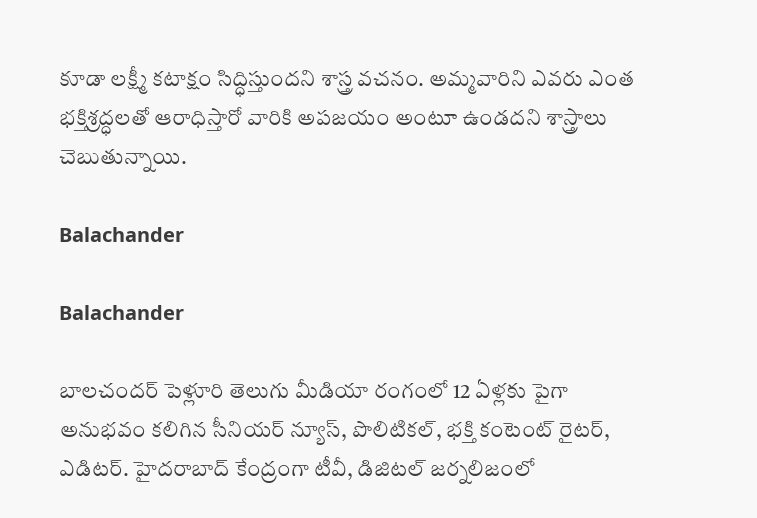కూడా లక్ష్మీ కటాక్షం సిద్ధిస్తుందని శాస్త్ర వచనం. అమ్మవారిని ఎవరు ఎంత భక్తిశ్రద్ధలతో ఆరాధిస్తారో వారికి అపజయం అంటూ ఉండదని శాస్త్రాలు చెబుతున్నాయి.

Balachander

Balachander

బాలచందర్ పెళ్లూరి తెలుగు మీడియా రంగంలో 12 ఏళ్లకు పైగా అనుభవం కలిగిన సీనియర్ న్యూస్, పొలిటికల్, భక్తి కంటెంట్ రైటర్, ఎడిటర్. హైదరాబాద్ కేంద్రంగా టీవీ, డిజిటల్ జర్నలిజంలో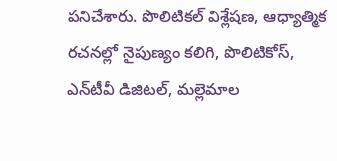పనిచేశారు. పొలిటికల్ విశ్లేషణ, ఆధ్యాత్మిక రచనల్లో నైపుణ్యం కలిగి, పొలిటికోస్, ఎన్‌టీవీ డిజిటల్, మల్లెమాల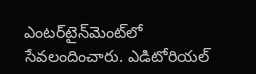ఎంటర్‌టైన్‌మెంట్‌లో సేవలందించారు. ఎడిటోరియల్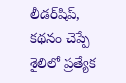లీడర్‌షిప్, కథనం చెప్పే శైలిలో ప్రత్యేక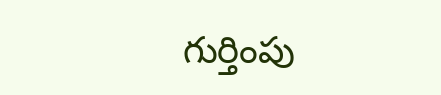గుర్తింపు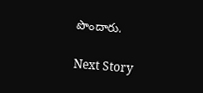పొందారు.

Next Story